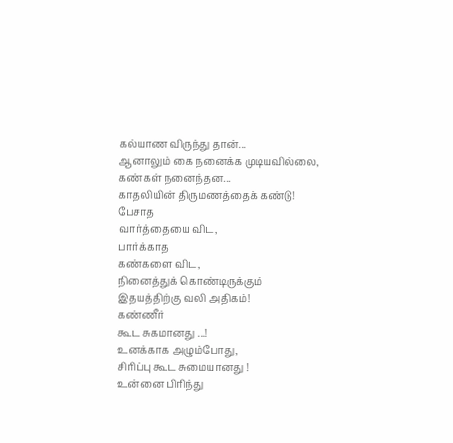கல்யாண விருந்து தான்...
ஆனாலும் கை நனைக்க முடியவில்லை,
கண்கள் நனைந்தன...
காதலியின் திருமணத்தைக் கண்டு!
பேசாத
வார்த்தையை விட,
பார்க்காத
கண்களை விட,
நினைத்துக் கொண்டிருக்கும்
இதயத்திற்கு வலி அதிகம்!
கண்ணீர்
கூட சுகமானது ...!
உனக்காக அழும்போது,
சிரிப்பு கூட சுமையானது !
உன்னை பிரிந்து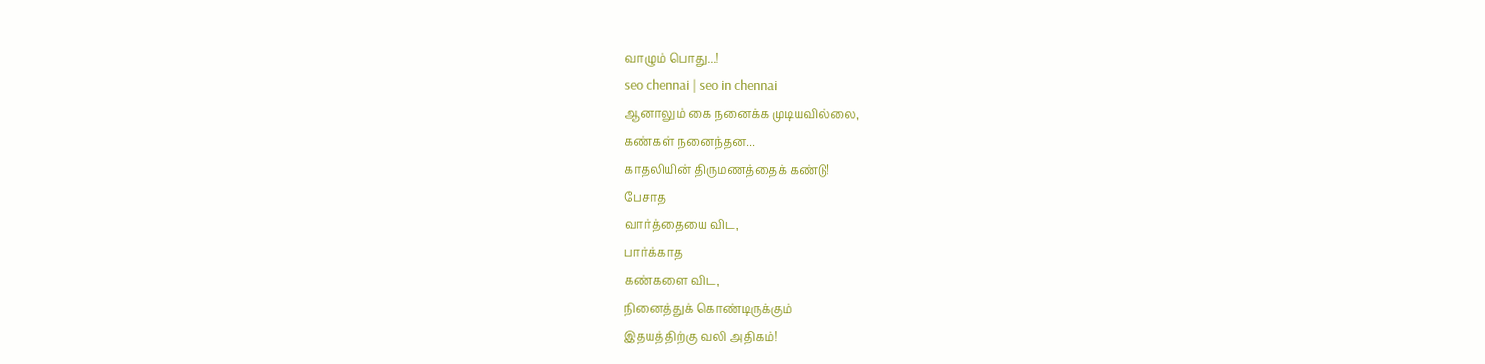வாழும் பொது...!
seo chennai | seo in chennai
ஆனாலும் கை நனைக்க முடியவில்லை,
கண்கள் நனைந்தன...
காதலியின் திருமணத்தைக் கண்டு!
பேசாத
வார்த்தையை விட,
பார்க்காத
கண்களை விட,
நினைத்துக் கொண்டிருக்கும்
இதயத்திற்கு வலி அதிகம்!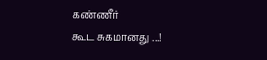கண்ணீர்
கூட சுகமானது ...!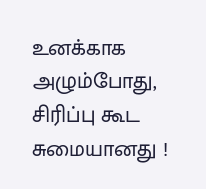உனக்காக அழும்போது,
சிரிப்பு கூட சுமையானது !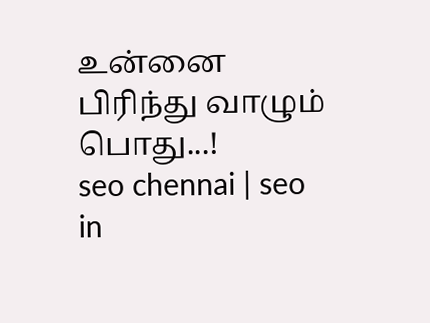உன்னை பிரிந்து வாழும் பொது...!
seo chennai | seo in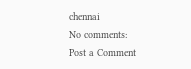chennai
No comments:
Post a Comment